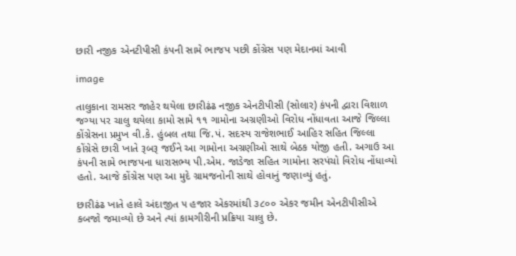છારી નજીક એનટીપીસી કંપની સામે ભાજપ પછી કોંગ્રેસ પણ મેદાનમાં આવી

image

તાલુકાના રામસર જાહેર થયેલા છારીઢંઢ નજીક એનટીપીસી (સોલાર) કંપની દ્વારા વિશાળ જગ્યા પર ચાલુ થયેલા કામો સામે ૧૧ ગામોના અગ્રણીઓ વિરોધ નોંધાવતા આજે જિલ્લા કોંગ્રેસના પ્રમુખ વી.કે. હુંબલ તથા જિ.પં. સદસ્ય રાજેશભાઈ આહિર સહિત જિલ્લા કોંગ્રેસે છારી ખાતે રૂબરૂ જઈને આ ગામોના અગ્રણીઓ સાથે બેઠક યોજી હતી. અગાઉ આ કંપની સામે ભાજપના ધારાસભ્ય પી.એમ. જાડેજા સહિત ગામોના સરપંચો વિરોધ નોંધાવ્યો હતો. આજે કોંગ્રેસ પણ આ મુદે ગ્રામજનોની સાથે હોવાનું જણાવ્યું હતું.

છારીઢંઢ ખાતે હાલે અંદાજીત ૫ હજાર એકરમાંથી ૩૮૦૦ એકર જમીન એનટીપીસીએ કબજો જમાવ્યો છે અને ત્યાં કામગીરીની પ્રક્રિયા ચાલુ છે.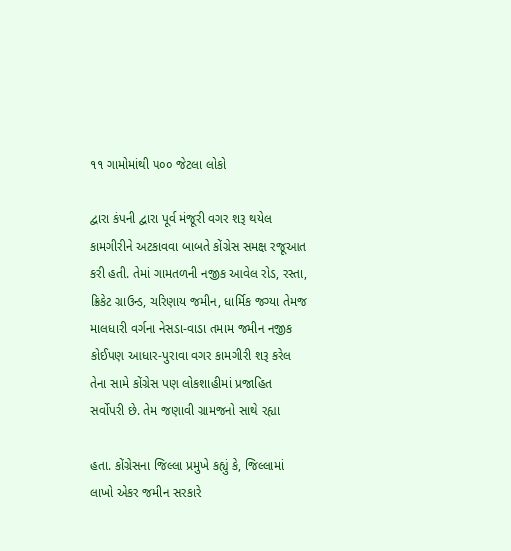૧૧ ગામોમાંથી ૫૦૦ જેટલા લોકો

દ્વારા કંપની દ્વારા પૂર્વ મંજૂરી વગર શરૂ થયેલ કામગીરીને અટકાવવા બાબતે કોંગ્રેસ સમક્ષ રજૂઆત કરી હતી. તેમાં ગામતળની નજીક આવેલ રોડ, રસ્તા, ક્રિકેટ ગ્રાઉન્ડ, ચરિણાય જમીન, ધાર્મિક જગ્યા તેમજ માલધારી વર્ગના નેસડા-વાડા તમામ જમીન નજીક કોઈપણ આધાર-પુરાવા વગર કામગીરી શરૂ કરેલ તેના સામે કોંગ્રેસ પણ લોકશાહીમાં પ્રજાહિત સર્વોપરી છે. તેમ જણાવી ગ્રામજનો સાથે રહ્યા

હતા. કોંગ્રેસના જિલ્લા પ્રમુખે કહ્યું કે, જિલ્લામાં લાખો એકર જમીન સરકારે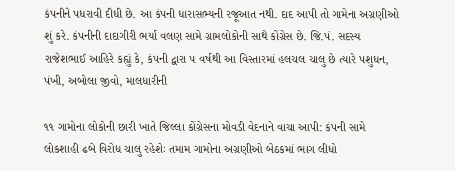કંપનીને પધરાવી દીધી છે. આ કંપની ધારાસભ્યની રજૂઆત નથી. દાદ આપી તો ગામેના અગ્રણીઓ શું કરે. કંપનીની દાદાગીરી ભર્યા વલણ સામે ગ્રામલોકોની સાથે કોંગ્રેસ છે. જિ.પં. સદસ્ય રાજેશભાઈ આહિરે કહ્યું કે, કંપની દ્વારા ૫ વર્ષથી આ વિસ્તારમાં હલચલ ચાલુ છે ત્યારે પશુધન, પંખી, અબોલા જીવો, માલધારીની

૧૧ ગામોના લોકોની છારી ખાતે જિલ્લા કોંગ્રેસના મોવડી વેદનાને વાચા આપી: કંપની સામે લોકશાહી ઢબે વિરોધ ચાલુ રહેશેઃ તમામ ગામોના અગ્રણીઓ બેઠકમાં ભાગ લીધો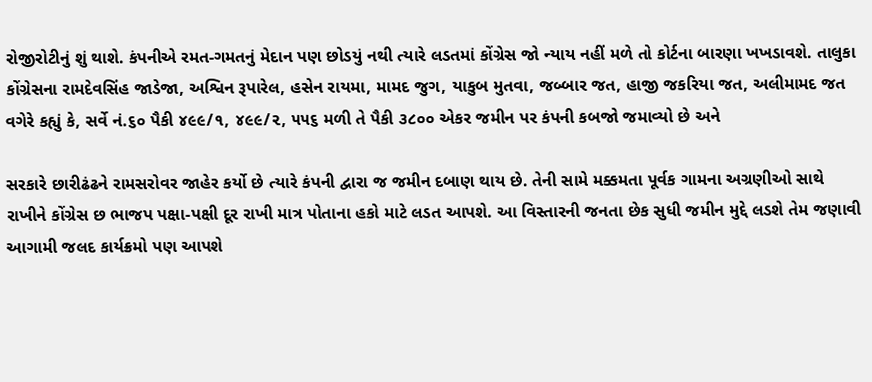રોજીરોટીનું શું થાશે. કંપનીએ રમત-ગમતનું મેદાન પણ છોડયું નથી ત્યારે લડતમાં કોંગ્રેસ જો ન્યાય નહીં મળે તો કોર્ટના બારણા ખખડાવશે. તાલુકા કોંગ્રેસના રામદેવસિંહ જાડેજા, અશ્વિન રૂપારેલ, હસેન રાયમા, મામદ જુગ, યાકુબ મુતવા, જબ્બાર જત, હાજી જકરિયા જત, અલીમામદ જત વગેરે કહ્યું કે, સર્વે નં.૬૦ પૈકી ૪૯૯/૧, ૪૯૯/૨, ૫૫૬ મળી તે પૈકી ૩૮૦૦ એકર જમીન પર કંપની કબજો જમાવ્યો છે અને

સરકારે છારીઢંઢને રામસરોવર જાહેર કર્યો છે ત્યારે કંપની દ્વારા જ જમીન દબાણ થાય છે. તેની સામે મક્કમતા પૂર્વક ગામના અગ્રણીઓ સાથે રાખીને કોંગ્રેસ છ ભાજપ પક્ષા-પક્ષી દૂર રાખી માત્ર પોતાના હકો માટે લડત આપશે. આ વિસ્તારની જનતા છેક સુધી જમીન મુદ્દે લડશે તેમ જણાવી આગામી જલદ કાર્યક્રમો પણ આપશે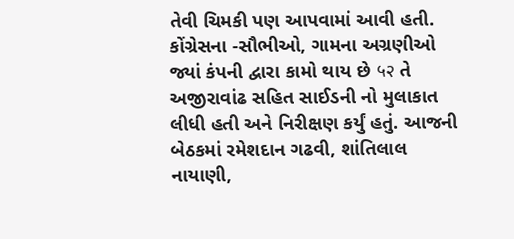તેવી ચિમકી પણ આપવામાં આવી હતી. કોંગ્રેસના -સૌભીઓ, ગામના અગ્રણીઓ જ્યાં કંપની દ્વારા કામો થાય છે ५२ તે અજીરાવાંઢ સહિત સાઈડની નો મુલાકાત લીધી હતી અને નિરીક્ષણ કર્યું હતું. આજની બેઠકમાં રમેશદાન ગઢવી, શાંતિલાલ નાયાણી,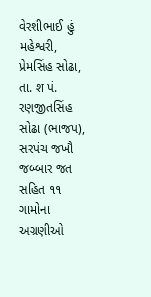વેરશીભાઈ હું મહેશ્વરી, પ્રેમસિંહ સોઢા, તા. श પં. રણજીતસિંહ સોઢા (ભાજપ), સરપંચ જખૌ જબ્બાર જત સહિત ૧૧ ગામોના અગ્રણીઓ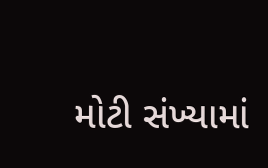મોટી સંખ્યામાં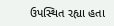ઉપસ્થિત રહ્યા હતા